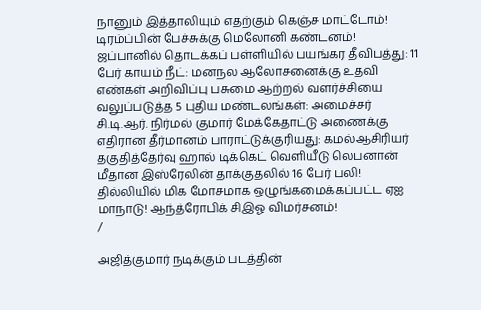நானும் இத்தாலியும் எதற்கும் கெஞ்ச மாட்டோம்! டிரம்ப்பின் பேச்சுக்கு மெலோனி கண்டனம்! ஜப்பானில் தொடக்கப் பள்ளியில் பயங்கர தீவிபத்து: 11 பேர் காயம் நீட்: மனநல ஆலோசனைக்கு உதவி எண்கள் அறிவிப்பு பசுமை ஆற்றல் வளர்ச்சியை வலுப்படுத்த 5 புதிய மண்டலங்கள்: அமைச்சர் சி.டி.ஆர். நிர்மல் குமார் மேக்கேதாட்டு அணைக்கு எதிரான தீர்மானம் பாராட்டுக்குரியது: கமல்ஆசிரியர் தகுதித்தேர்வு ஹால் டிக்கெட் வெளியீடு லெபனான் மீதான இஸ்ரேலின் தாக்குதலில் 16 பேர் பலி! தில்லியில் மிக மோசமாக ஒழுங்கமைக்கப்பட்ட ஏஐ மாநாடு! ஆந்த்ரோபிக் சிஇஓ விமர்சனம்!
/

அஜித்குமார் நடிக்கும் படத்தின்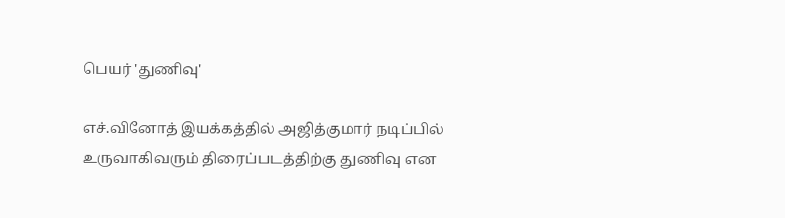பெயர் 'துணிவு'

எச்.வினோத் இயக்கத்தில் அஜித்குமார் நடிப்பில் உருவாகிவரும் திரைப்படத்திற்கு துணிவு என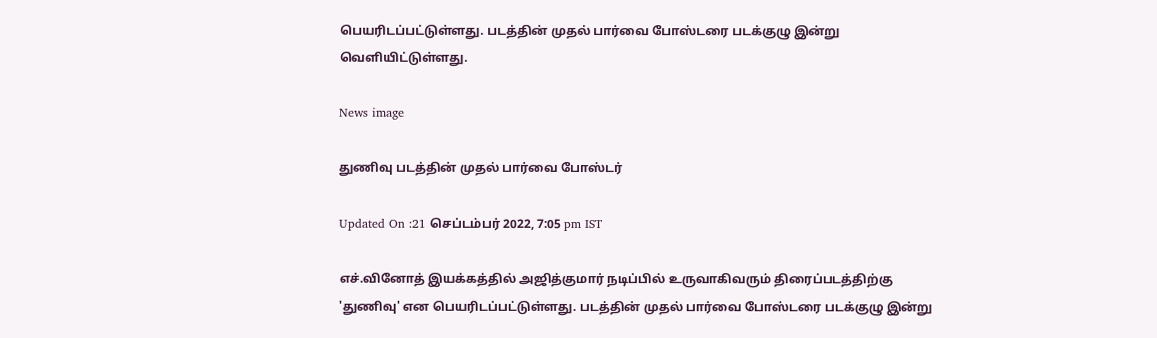பெயரிடப்பட்டுள்ளது. படத்தின் முதல் பார்வை போஸ்டரை படக்குழு இன்று வெளியிட்டுள்ளது.

News image

துணிவு படத்தின் முதல் பார்வை போஸ்டர்

Updated On :21 செப்டம்பர் 2022, 7:05 pm IST

எச்.வினோத் இயக்கத்தில் அஜித்குமார் நடிப்பில் உருவாகிவரும் திரைப்படத்திற்கு 'துணிவு' என பெயரிடப்பட்டுள்ளது. படத்தின் முதல் பார்வை போஸ்டரை படக்குழு இன்று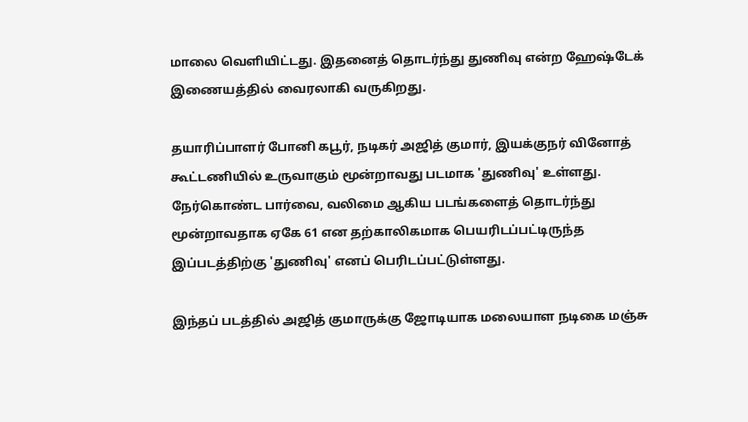மாலை வெளியிட்டது. இதனைத் தொடர்ந்து துணிவு என்ற ஹேஷ்டேக் இணையத்தில் வைரலாகி வருகிறது.

தயாரிப்பாளர் போனி கபூர், நடிகர் அஜித் குமார், இயக்குநர் வினோத் கூட்டணியில் உருவாகும் மூன்றாவது படமாக 'துணிவு' உள்ளது. நேர்கொண்ட பார்வை, வலிமை ஆகிய படங்களைத் தொடர்ந்து மூன்றாவதாக ஏகே 61 என தற்காலிகமாக பெயரிடப்பட்டிருந்த இப்படத்திற்கு 'துணிவு' எனப் பெரிடப்பட்டுள்ளது.

இந்தப் படத்தில் அஜித் குமாருக்கு ஜோடியாக மலையாள நடிகை மஞ்சு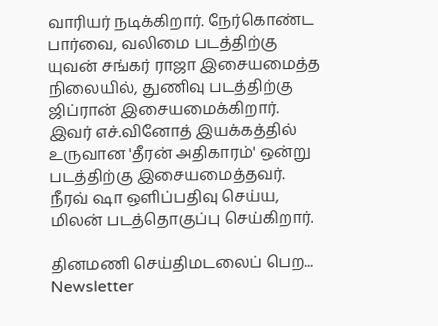வாரியர் நடிக்கிறார். நேர்கொண்ட பார்வை, வலிமை படத்திற்கு யுவன் சங்கர் ராஜா இசையமைத்த நிலையில், துணிவு படத்திற்கு ஜிப்ரான் இசையமைக்கிறார். இவர் எச்.வினோத் இயக்கத்தில் உருவான 'தீரன் அதிகாரம்' ஒன்று படத்திற்கு இசையமைத்தவர். நீரவ் ஷா ஒளிப்பதிவு செய்ய, மிலன் படத்தொகுப்பு செய்கிறார்.

தினமணி செய்திமடலைப் பெற... Newsletter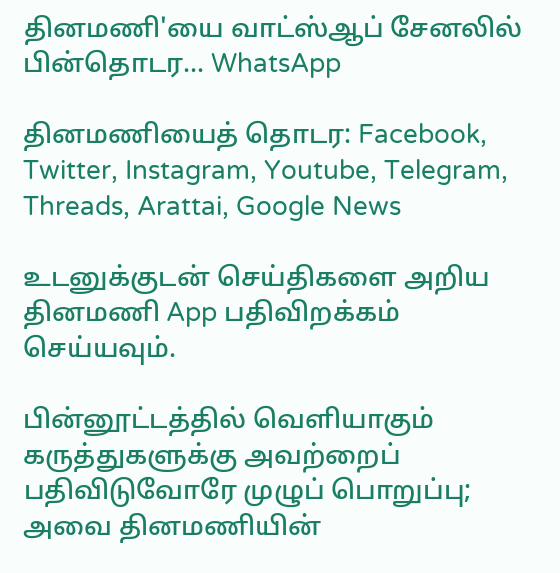தினமணி'யை வாட்ஸ்ஆப் சேனலில் பின்தொடர... WhatsApp

தினமணியைத் தொடர: Facebook, Twitter, Instagram, Youtube, Telegram, Threads, Arattai, Google News

உடனுக்குடன் செய்திகளை அறிய தினமணி App பதிவிறக்கம் செய்யவும்.

பின்னூட்டத்தில் வெளியாகும் கருத்துகளுக்கு அவற்றைப் பதிவிடுவோரே முழுப் பொறுப்பு; அவை தினமணியின்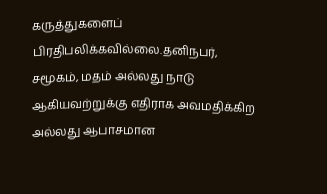கருத்துகளைப் பிரதிபலிக்கவில்லை.தனிநபர், சமூகம், மதம் அல்லது நாடு ஆகியவற்றுக்கு எதிராக அவமதிக்கிற அல்லது ஆபாசமான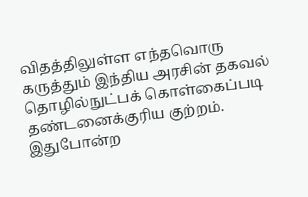விதத்திலுள்ள எந்தவொரு கருத்தும் இந்திய அரசின் தகவல் தொழில்நுட்பக் கொள்கைப்படி தண்டனைக்குரிய குற்றம். இதுபோன்ற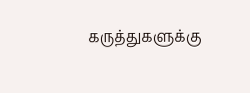கருத்துகளுக்கு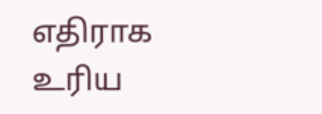எதிராக உரிய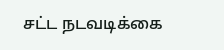சட்ட நடவடிக்கை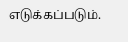எடுக்கப்படும்.